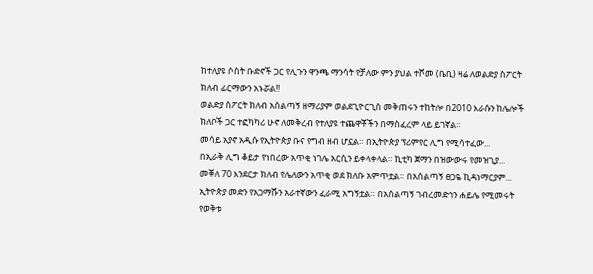ከተለያዩ ሶስት ቡድኖች ጋር የሊጉን ዋንጫ ማንሳት የቻለው ምን ያህል ተሾመ (ቤቢ) ዛሬ ለወልድያ ስፖርት ክለብ ፊርማውን አኑሯል!!
ወልድያ ስፖርት ክለብ አሰልጣኝ ዘማሪያም ወልደጊዮርጊስ መቅጠሩን ተከትሎ በ2010 እራሱን ከሌሎች ክለቦች ጋር ተፎካካሪ ሁኖ ለመቅረብ የተለያዩ ተጨዋቾችን በማስፈረም ላይ ይገኛል፡፡
መሳይ አያኖ አዲሱ የኢትዮጵያ ቡና የግብ ዘብ ሆኗል። በኢትዮጵያ ፕሪምየር ሊግ የሚሳተፈው...
በኢራቅ ሊግ ቆይታ የነበረው አጥቂ ነገሌ አርሲን ይቀላቀላል። ኪቲካ ጀማን በዝውውሩ የመዝጊያ...
መቐለ 70 እንደርታ ክለብ የሌለውን አጥቂ ወደ ክለቡ አምጥቷል። በአሰልጣኝ ፀጋዬ ኪዳነማርያም...
ኢትዮጵያ መድን የአጋማሹን አራተኛውን ፈራሚ አግኝቷል። በአሰልጣኝ ገብረመድኅን ሐይሌ የሚመሩት የወቅቱ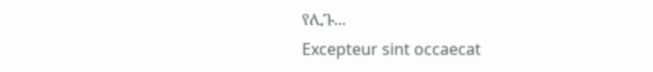የሊጉ...
Excepteur sint occaecat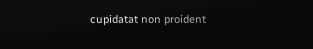cupidatat non proident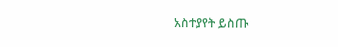አስተያየት ይስጡ